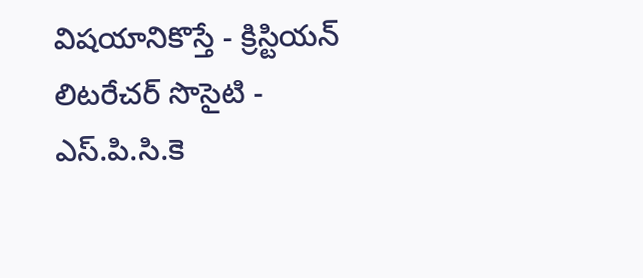విషయానికొస్తే - క్రిస్టియన్ లిటరేచర్ సొసైటి - ఎస్.పి.సి.కె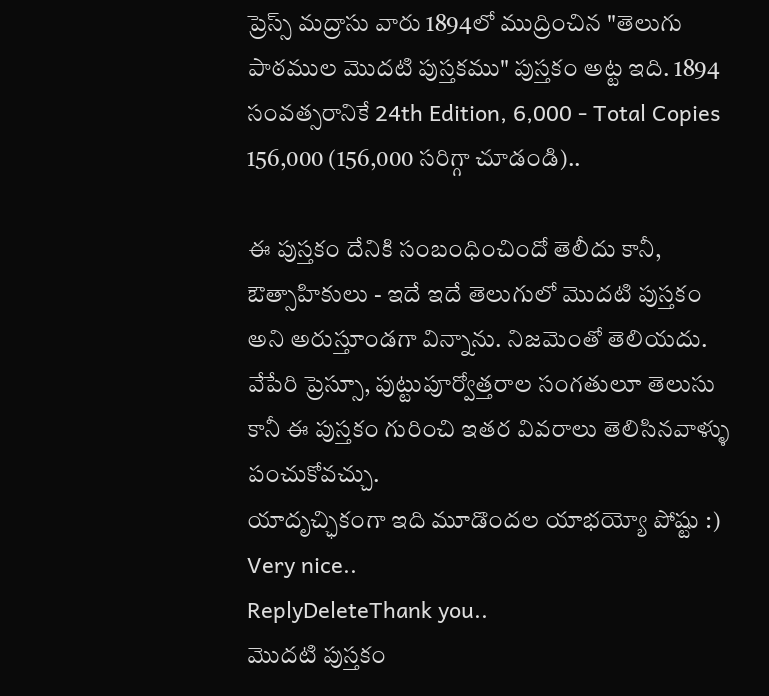ప్రెస్స్ మద్రాసు వారు 1894లో ముద్రించిన "తెలుగు పాఠముల మొదటి పుస్తకము" పుస్తకం అట్ట ఇది. 1894 సంవత్సరానికే 24th Edition, 6,000 - Total Copies 156,000 (156,000 సరిగ్గా చూడండి)..

ఈ పుస్తకం దేనికి సంబంధించిందో తెలీదు కానీ, ఔత్సాహికులు - ఇదే ఇదే తెలుగులో మొదటి పుస్తకం అని అరుస్తూండగా విన్నాను. నిజమెంతో తెలియదు. వేపేరి ప్రెస్సూ, పుట్టుపూర్వోత్తరాల సంగతులూ తెలుసు కానీ ఈ పుస్తకం గురించి ఇతర వివరాలు తెలిసినవాళ్ళు పంచుకోవచ్చు.
యాదృచ్ఛికంగా ఇది మూడొందల యాభయ్యో పోష్టు :)
Very nice..
ReplyDeleteThank you..
మొదటి పుస్తకం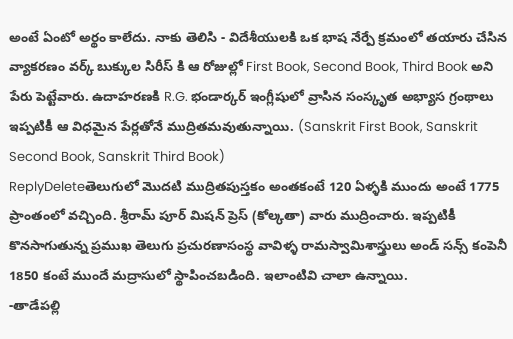అంటే ఏంటో అర్థం కాలేదు. నాకు తెలిసి - విదేశీయులకి ఒక భాష నేర్పే క్రమంలో తయారు చేసిన వ్యాకరణం వర్క్ బుక్కుల సిరీస్ కి ఆ రోజుల్లో First Book, Second Book, Third Book అని పేరు పెట్టేవారు. ఉదాహరణకి R.G. భండార్కర్ ఇంగ్లీషులో వ్రాసిన సంస్కృత అభ్యాస గ్రంథాలు ఇప్పటికీ ఆ విధమైన పేర్లతోనే ముద్రితమవుతున్నాయి. (Sanskrit First Book, Sanskrit Second Book, Sanskrit Third Book)
ReplyDeleteతెలుగులో మొదటి ముద్రితపుస్తకం అంతకంటే 120 ఏళ్ళకి ముందు అంటే 1775 ప్రాంతంలో వచ్చింది. శ్రీరామ్ పూర్ మిషన్ ప్రెస్ (కోల్కతా) వారు ముద్రించారు. ఇప్పటికీ కొనసాగుతున్న ప్రముఖ తెలుగు ప్రచురణాసంస్థ వావిళ్ళ రామస్వామిశాస్త్రులు అండ్ సన్స్ కంపెనీ 1850 కంటే ముందే మద్రాసులో స్థాపించబడింది. ఇలాంటివి చాలా ఉన్నాయి.
-తాడేపల్లి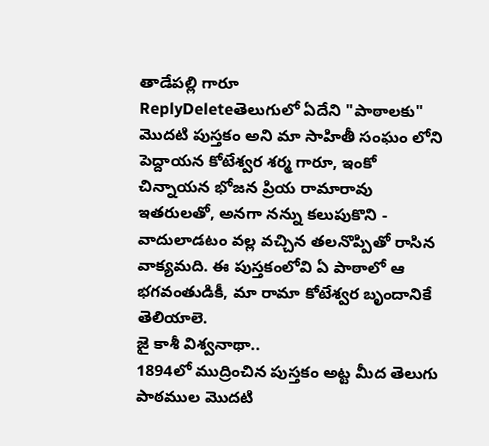తాడేపల్లి గారూ
ReplyDeleteతెలుగులో ఏదేని "పాఠాలకు" మొదటి పుస్తకం అని మా సాహితీ సంఘం లోని పెద్దాయన కోటేశ్వర శర్మ గారూ, ఇంకో చిన్నాయన భోజన ప్రియ రామారావు ఇతరులతో, అనగా నన్ను కలుపుకొని - వాదులాడటం వల్ల వచ్చిన తలనొప్పితో రాసిన వాక్యమది. ఈ పుస్తకంలోవి ఏ పాఠాలో ఆ భగవంతుడికీ, మా రామా కోటేశ్వర బృందానికే తెలియాలె.
జై కాశీ విశ్వనాథా..
1894లో ముద్రించిన పుస్తకం అట్ట మీద తెలుగు పాఠముల మొదటి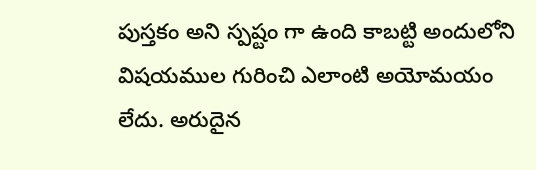పుస్తకం అని స్పష్టం గా ఉంది కాబట్టి అందులోని విషయముల గురించి ఎలాంటి అయోమయం లేదు. అరుదైన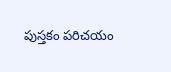పుస్తకం పరిచయం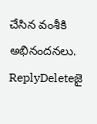చేసిన వంశీకి అభినందనలు.
ReplyDeleteజై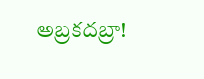అబ్రకదబ్రా!